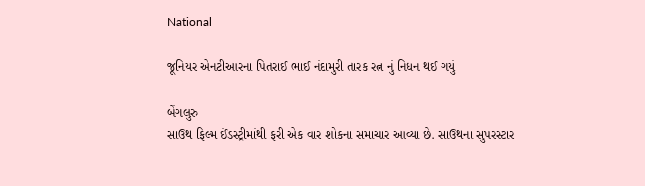National

જૂનિયર એનટીઆરના પિતરાઈ ભાઈ નંદામુરી તારક રત્ન નું નિધન થઈ ગયું

બેંગલુરુ
સાઉથ ફિલ્મ ઈંડસ્ટ્રીમાંથી ફરી એક વાર શોકના સમાચાર આવ્યા છે. સાઉથના સુપરસ્ટાર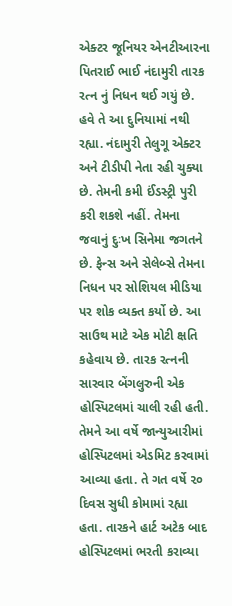એક્ટર જૂનિયર એનટીઆરના પિતરાઈ ભાઈ નંદામુરી તારક રત્ન નું નિધન થઈ ગયું છે. હવે તે આ દુનિયામાં નથી રહ્યા. નંદામુરી તેલુગૂ એક્ટર અને ટીડીપી નેતા રહી ચુક્યા છે. તેમની કમી ઈંડસ્ટ્રી પુરી કરી શકશે નહીં. તેમના જવાનું દુઃખ સિનેમા જગતને છે. ફેન્સ અને સેલેબ્સે તેમના નિધન પર સોશિયલ મીડિયા પર શોક વ્યક્ત કર્યો છે. આ સાઉથ માટે એક મોટી ક્ષતિ કહેવાય છે. તારક રત્નની સારવાર બેંગલુરુની એક હોસ્પિટલમાં ચાલી રહી હતી. તેમને આ વર્ષે જાન્યુઆરીમાં હોસ્પિટલમાં એડમિટ કરવામાં આવ્યા હતા. તે ગત વર્ષે ૨૦ દિવસ સુધી કોમામાં રહ્યા હતા. તારકને હાર્ટ અટેક બાદ હોસ્પિટલમાં ભરતી કરાવ્યા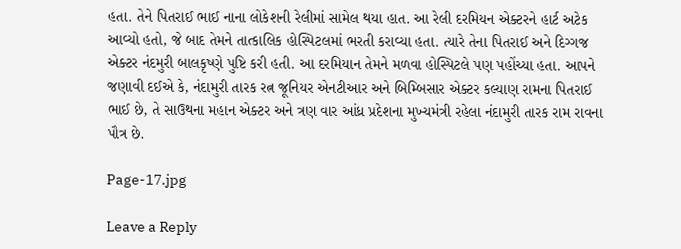હતા. તેને પિતરાઈ ભાઈ નાના લોકેશની રેલીમાં સામેલ થયા હાત. આ રેલી દરમિયન એક્ટરને હાર્ટ અટેક આવ્યો હતો, જે બાદ તેમને તાત્કાલિક હોસ્પિટલમાં ભરતી કરાવ્યા હતા. ત્યારે તેના પિતરાઈ અને દિગ્ગજ એક્ટર નંદમુરી બાલકૃષ્ણે પુષ્ટિ કરી હતી. આ દરમિયાન તેમને મળવા હોસ્પિટલે પણ પહોંચ્યા હતા. આપને જણાવી દઈએ કે, નંદામુરી તારક રત્ન જૂનિયર એનટીઆર અને બિમ્બિસાર એક્ટર કલ્યાણ રામના પિતરાઈ ભાઈ છે, તે સાઉથના મહાન એક્ટર અને ત્રણ વાર આંધ્ર પ્રદેશના મુખ્યમંત્રી રહેલા નંદામુરી તારક રામ રાવના પૌત્ર છે.

Page-17.jpg

Leave a Reply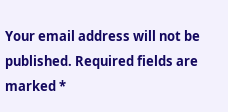Your email address will not be published. Required fields are marked *